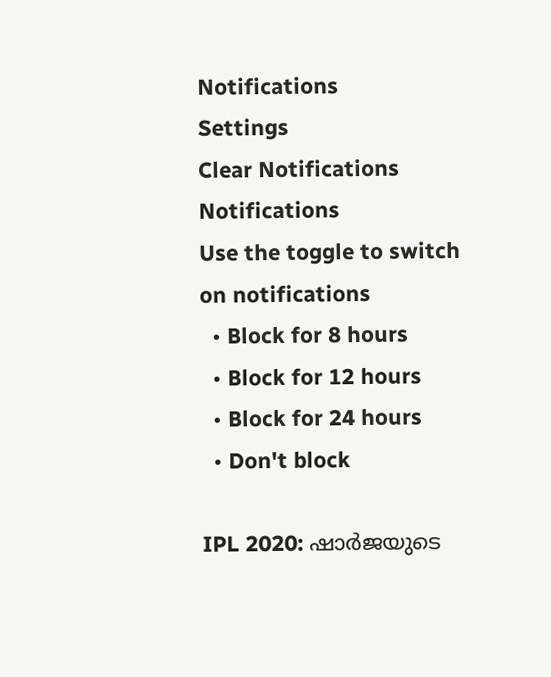Notifications
Settings
Clear Notifications
Notifications
Use the toggle to switch on notifications
  • Block for 8 hours
  • Block for 12 hours
  • Block for 24 hours
  • Don't block

IPL 2020: ഷാര്‍ജയുടെ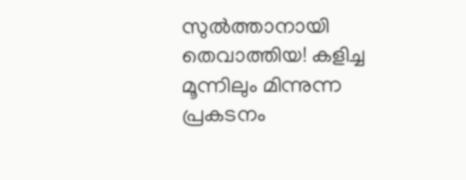സുല്‍ത്താനായി തെവാത്തിയ! കളിച്ച മൂന്നിലും മിന്നുന്ന പ്രകടനം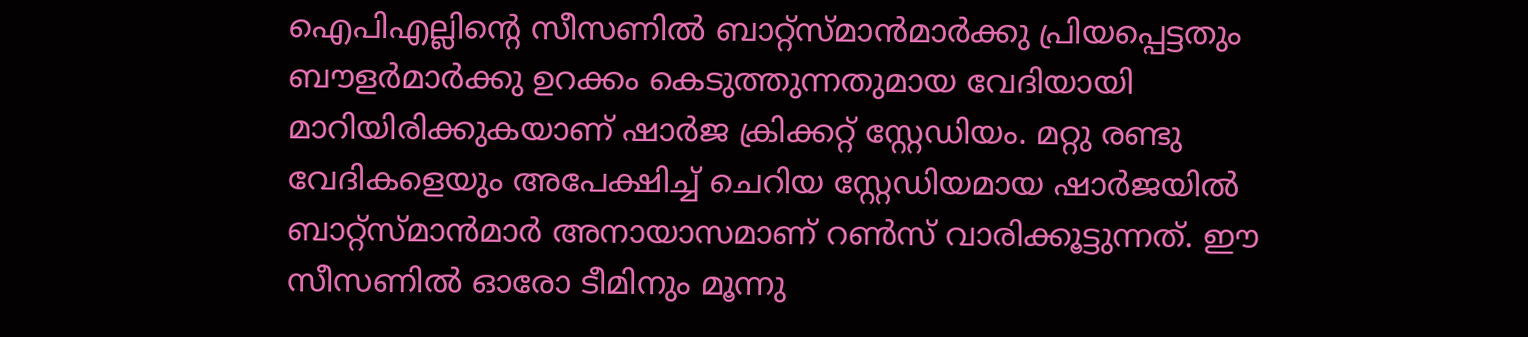ഐപിഎല്ലിന്റെ സീസണില്‍ ബാറ്റ്‌സ്മാന്‍മാര്‍ക്കു പ്രിയപ്പെട്ടതും ബൗളര്‍മാര്‍ക്കു ഉറക്കം കെടുത്തുന്നതുമായ വേദിയായി മാറിയിരിക്കുകയാണ് ഷാര്‍ജ ക്രിക്കറ്റ് സ്റ്റേഡിയം. മറ്റു രണ്ടു വേദികളെയും അപേക്ഷിച്ച് ചെറിയ സ്റ്റേഡിയമായ ഷാര്‍ജയില്‍ ബാറ്റ്‌സ്മാന്‍മാര്‍ അനായാസമാണ് റണ്‍സ് വാരിക്കൂട്ടുന്നത്. ഈ സീസണില്‍ ഓരോ ടീമിനും മൂന്നു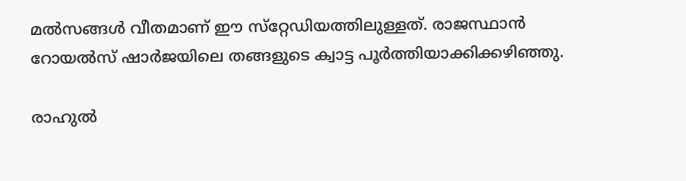മല്‍സങ്ങള്‍ വീതമാണ് ഈ സ്‌റ്റേഡിയത്തിലുള്ളത്. രാജസ്ഥാന്‍ റോയല്‍സ് ഷാര്‍ജയിലെ തങ്ങളുടെ ക്വാട്ട പൂര്‍ത്തിയാക്കിക്കഴിഞ്ഞു.

രാഹുല്‍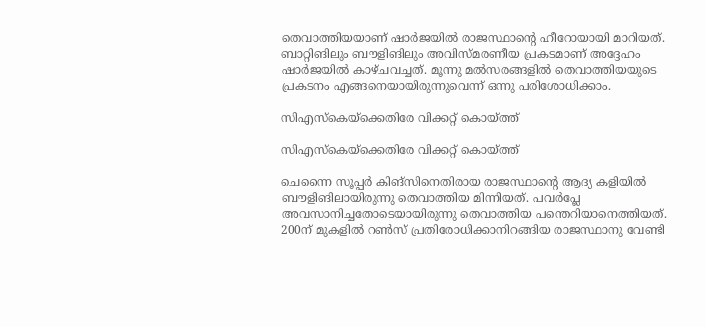തെവാത്തിയയാണ് ഷാര്‍ജയില്‍ രാജസ്ഥാന്റെ ഹീറോയായി മാറിയത്. ബാറ്റിങിലും ബൗളിങിലും അവിസ്മരണീയ പ്രകടമാണ് അദ്ദേഹം ഷാര്‍ജയില്‍ കാഴ്ചവച്ചത്. മൂന്നു മല്‍സരങ്ങളില്‍ തെവാത്തിയയുടെ പ്രകടനം എങ്ങനെയായിരുന്നുവെന്ന് ഒന്നു പരിശോധിക്കാം.

സിഎസ്‌കെയ്‌ക്കെതിരേ വിക്കറ്റ് കൊയ്ത്ത്

സിഎസ്‌കെയ്‌ക്കെതിരേ വിക്കറ്റ് കൊയ്ത്ത്

ചെന്നൈ സൂപ്പര്‍ കിങ്‌സിനെതിരായ രാജസ്ഥാന്റെ ആദ്യ കളിയില്‍ ബൗളിങിലായിരുന്നു തെവാത്തിയ മിന്നിയത്. പവര്‍പ്ലേ അവസാനിച്ചതോടെയായിരുന്നു തെവാത്തിയ പന്തെറിയാനെത്തിയത്. 200ന് മുകളില്‍ റണ്‍സ് പ്രതിരോധിക്കാനിറങ്ങിയ രാജസ്ഥാനു വേണ്ടി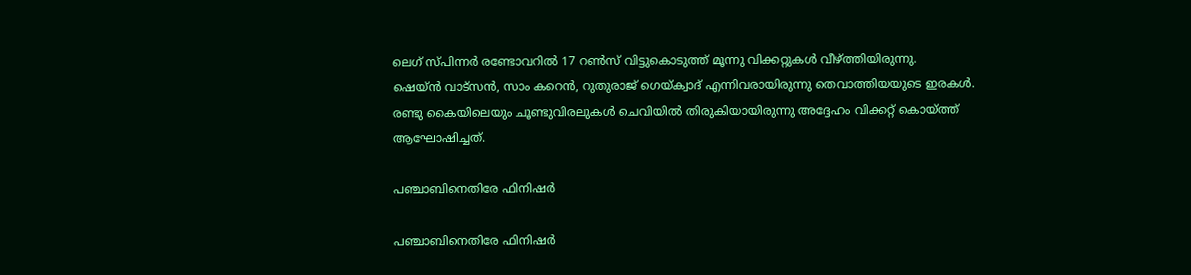ലെഗ് സ്പിന്നര്‍ രണ്ടോവറില്‍ 17 റണ്‍സ് വിട്ടുകൊടുത്ത് മൂന്നു വിക്കറ്റുകള്‍ വീഴ്ത്തിയിരുന്നു.
ഷെയ്ന്‍ വാട്‌സന്‍, സാം കറെന്‍, റുതുരാജ് ഗെയ്ക്വാദ് എന്നിവരായിരുന്നു തെവാത്തിയയുടെ ഇരകള്‍. രണ്ടു കൈയിലെയും ചൂണ്ടുവിരലുകള്‍ ചെവിയില്‍ തിരുകിയായിരുന്നു അദ്ദേഹം വിക്കറ്റ് കൊയ്ത്ത് ആഘോഷിച്ചത്.

പഞ്ചാബിനെതിരേ ഫിനിഷര്‍

പഞ്ചാബിനെതിരേ ഫിനിഷര്‍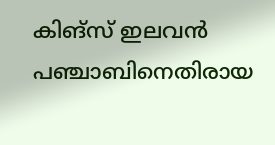കിങ്‌സ് ഇലവന്‍ പഞ്ചാബിനെതിരായ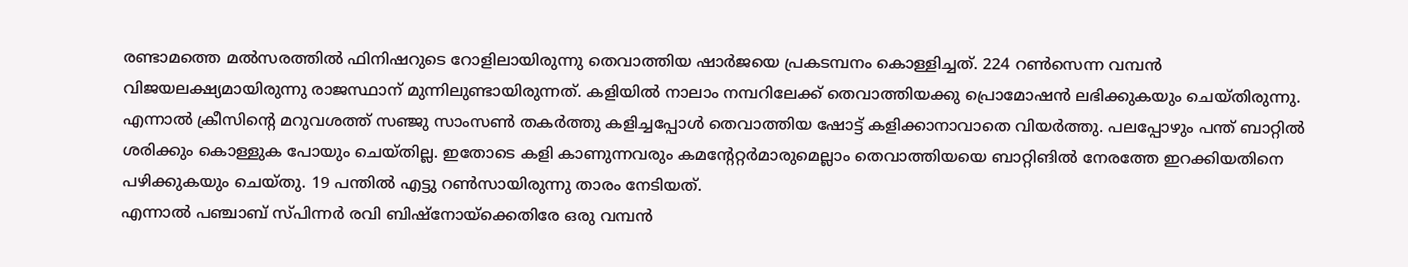രണ്ടാമത്തെ മല്‍സരത്തില്‍ ഫിനിഷറുടെ റോളിലായിരുന്നു തെവാത്തിയ ഷാര്‍ജയെ പ്രകടമ്പനം കൊള്ളിച്ചത്. 224 റണ്‍സെന്ന വമ്പന്‍ വിജയലക്ഷ്യമായിരുന്നു രാജസ്ഥാന് മുന്നിലുണ്ടായിരുന്നത്. കളിയില്‍ നാലാം നമ്പറിലേക്ക് തെവാത്തിയക്കു പ്രൊമോഷന്‍ ലഭിക്കുകയും ചെയ്തിരുന്നു.
എന്നാല്‍ ക്രീസിന്റെ മറുവശത്ത് സഞ്ജു സാംസണ്‍ തകര്‍ത്തു കളിച്ചപ്പോള്‍ തെവാത്തിയ ഷോട്ട് കളിക്കാനാവാതെ വിയര്‍ത്തു. പലപ്പോഴും പന്ത് ബാറ്റില്‍ ശരിക്കും കൊള്ളുക പോയും ചെയ്തില്ല. ഇതോടെ കളി കാണുന്നവരും കമന്റേറ്റര്‍മാരുമെല്ലാം തെവാത്തിയയെ ബാറ്റിങില്‍ നേരത്തേ ഇറക്കിയതിനെ പഴിക്കുകയും ചെയ്തു. 19 പന്തില്‍ എട്ടു റണ്‍സായിരുന്നു താരം നേടിയത്.
എന്നാല്‍ പഞ്ചാബ് സ്പിന്നര്‍ രവി ബിഷ്‌നോയ്‌ക്കെതിരേ ഒരു വമ്പന്‍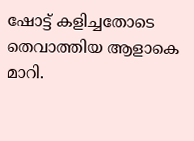ഷോട്ട് കളിച്ചതോടെ തെവാത്തിയ ആളാകെ മാറി.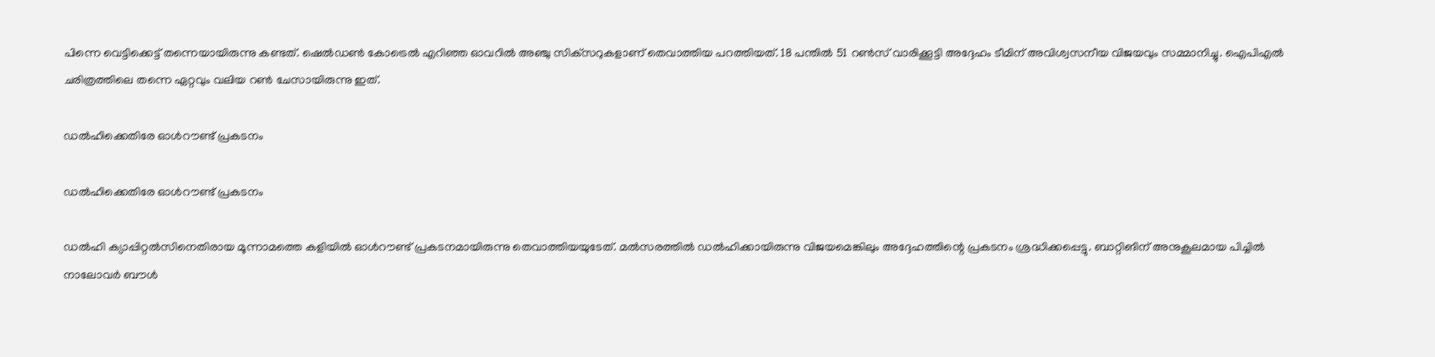പിന്നെ വെട്ടിക്കെട്ട് തന്നെയായിരുന്നു കണ്ടത്. ഷെല്‍ഡണ്‍ കോട്രെല്‍ എറിഞ്ഞ ഓവറില്‍ അഞ്ചു സിക്‌സറുകളാണ് തെവാത്തിയ പറത്തിയത്. 18 പന്തില്‍ 51 റണ്‍സ് വാരിക്കൂട്ടി അദ്ദേഹം ടീമിന് അവിശ്വസനീയ വിജയവും സമ്മാനിച്ചു. ഐപിഎല്‍ ചരിത്രത്തിലെ തന്നെ ഏറ്റവും വലിയ റണ്‍ ചേസായിരുന്നു ഇത്.

ഡല്‍ഹിക്കെതിരേ ഓള്‍റൗണ്ട് പ്രകടനം

ഡല്‍ഹിക്കെതിരേ ഓള്‍റൗണ്ട് പ്രകടനം

ഡല്‍ഹി ക്യാപ്പിറ്റല്‍സിനെതിരായ മൂന്നാമത്തെ കളിയില്‍ ഓള്‍റൗണ്ട് പ്രകടനമായിരുന്നു തെവാത്തിയയുടേത്. മല്‍സരത്തില്‍ ഡല്‍ഹിക്കായിരുന്നു വിജയമെങ്കിലും അദ്ദേഹത്തിന്റെ പ്രകടനം ശ്രദ്ധിക്കപ്പെട്ടു. ബാറ്റിങിന് അനുകൂലമായ പിച്ചില്‍ നാലോവര്‍ ബൗള്‍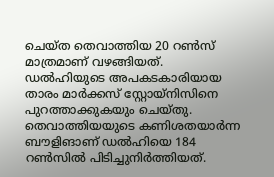ചെയ്ത തെവാത്തിയ 20 റണ്‍സ് മാത്രമാണ് വഴങ്ങിയത്. ഡല്‍ഹിയുടെ അപകടകാരിയായ താരം മാര്‍ക്കസ് സ്റ്റോയ്‌നിസിനെ പുറത്താക്കുകയും ചെയ്തു. തെവാത്തിയയുടെ കണിശതയാര്‍ന്ന ബൗളിങാണ് ഡല്‍ഹിയെ 184 റണ്‍സില്‍ പിടിച്ചുനിര്‍ത്തിയത്.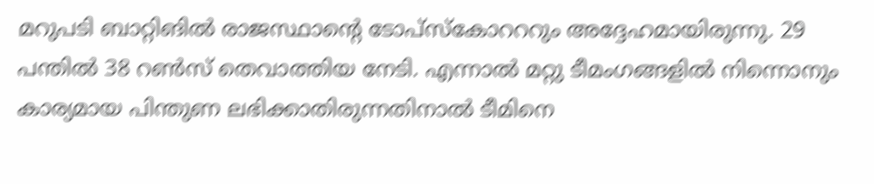മറുപടി ബാറ്റിങില്‍ രാജസ്ഥാന്റെ ടോപ്‌സ്‌കോറററും അദ്ദേഹമായിരുന്നു. 29 പന്തില്‍ 38 റണ്‍സ് തെവാത്തിയ നേടി. എന്നാല്‍ മറ്റു ടീമംഗങ്ങളില്‍ നിന്നൊനും കാര്യമായ പിന്തുണ ലഭിക്കാതിരുന്നതിനാല്‍ ടീമിനെ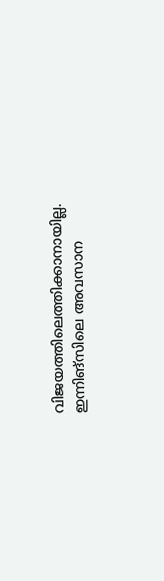വിജയത്തിലെത്തിക്കാനായില്ല. ഇന്നിങ്‌സിലെ അവസാന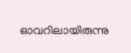ഓവറിലായിരുന്നു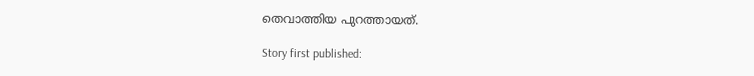തെവാത്തിയ പുറത്തായത്.

Story first published: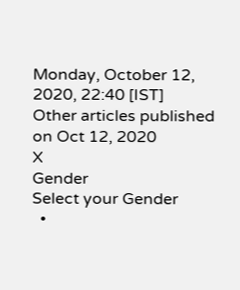Monday, October 12, 2020, 22:40 [IST]
Other articles published on Oct 12, 2020
X
Gender
Select your Gender
  •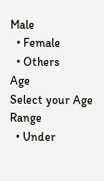Male
  • Female
  • Others
Age
Select your Age Range
  • Under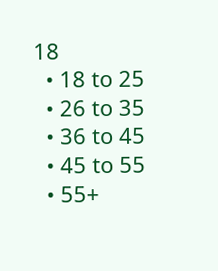18
  • 18 to 25
  • 26 to 35
  • 36 to 45
  • 45 to 55
  • 55+